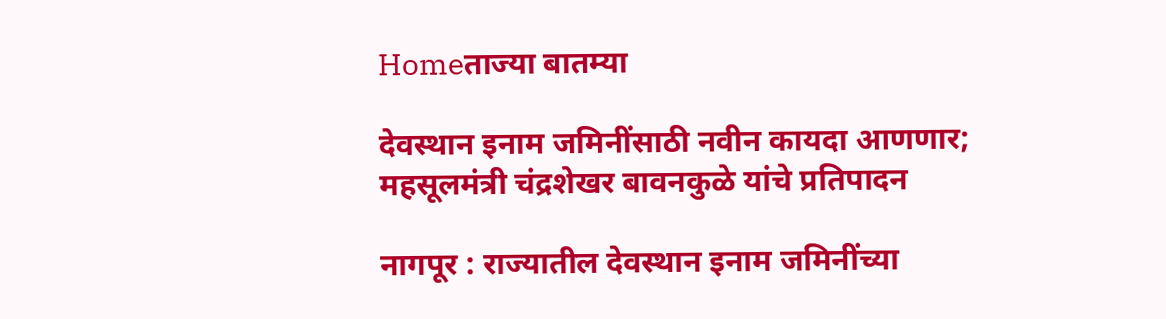Homeताज्या बातम्या

देवस्थान इनाम जमिनींसाठी नवीन कायदा आणणार; महसूलमंत्री चंद्रशेखर बावनकुळे यांचे प्रतिपादन

नागपूर : राज्यातील देवस्थान इनाम जमिनींच्या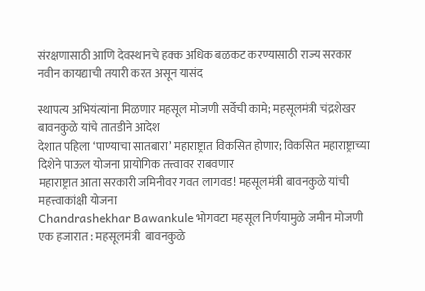संरक्षणासाठी आणि देवस्थानचे हक्क अधिक बळकट करण्यासाठी राज्य सरकार नवीन कायद्याची तयारी करत असून यासंद

स्थापत्य अभियंत्यांना मिळणार महसूल मोजणी सर्वेची कामे; महसूलमंत्री चंद्रशेखर बावनकुळे यांचे तातडीने आदेश
देशात पहिला ‘पाण्याचा सातबारा’ महाराष्ट्रात विकसित होणार; विकसित महाराष्ट्राच्या दिशेने पाऊल योजना प्रायोगिक तत्त्वावर राबवणार
महाराष्ट्रात आता सरकारी जमिनीवर गवत लागवड! महसूलमंत्री बावनकुळे यांची महत्त्वाकांक्षी योजना
Chandrashekhar Bawankule भोगवटा महसूल निर्णयामुळे जमीन मोजणी एक हजारात : महसूलमंत्री  बावनकुळे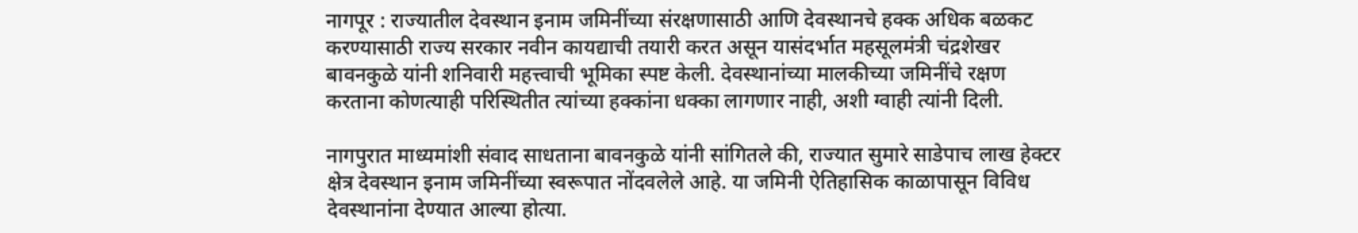नागपूर : राज्यातील देवस्थान इनाम जमिनींच्या संरक्षणासाठी आणि देवस्थानचे हक्क अधिक बळकट करण्यासाठी राज्य सरकार नवीन कायद्याची तयारी करत असून यासंदर्भात महसूलमंत्री चंद्रशेखर बावनकुळे यांनी शनिवारी महत्त्वाची भूमिका स्पष्ट केली. देवस्थानांच्या मालकीच्या जमिनींचे रक्षण करताना कोणत्याही परिस्थितीत त्यांच्या हक्कांना धक्का लागणार नाही, अशी ग्वाही त्यांनी दिली.

नागपुरात माध्यमांशी संवाद साधताना बावनकुळे यांनी सांगितले की, राज्यात सुमारे साडेपाच लाख हेक्टर क्षेत्र देवस्थान इनाम जमिनींच्या स्वरूपात नोंदवलेले आहे. या जमिनी ऐतिहासिक काळापासून विविध देवस्थानांना देण्यात आल्या होत्या.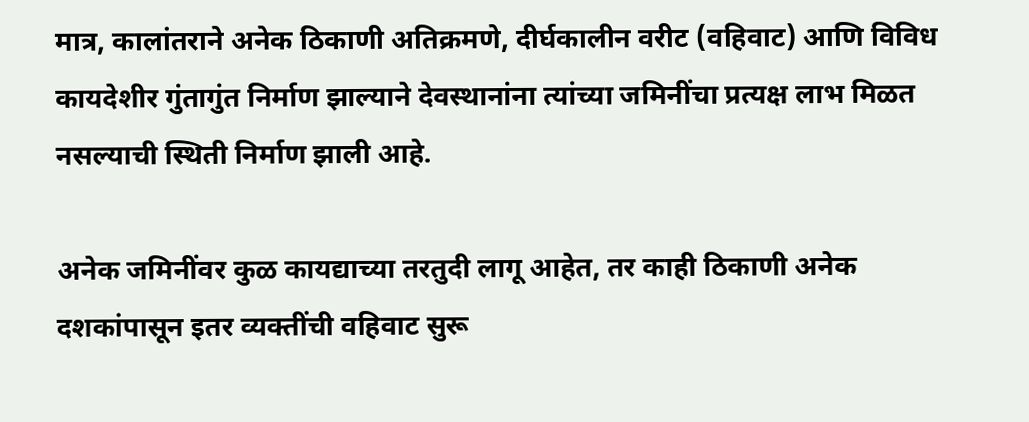मात्र, कालांतराने अनेक ठिकाणी अतिक्रमणे, दीर्घकालीन वरीट (वहिवाट) आणि विविध कायदेशीर गुंतागुंत निर्माण झाल्याने देवस्थानांना त्यांच्या जमिनींचा प्रत्यक्ष लाभ मिळत नसल्याची स्थिती निर्माण झाली आहे.

अनेक जमिनींवर कुळ कायद्याच्या तरतुदी लागू आहेत, तर काही ठिकाणी अनेक दशकांपासून इतर व्यक्तींची वहिवाट सुरू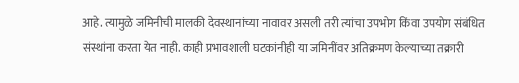आहे. त्यामुळे जमिनीची मालकी देवस्थानांच्या नावावर असली तरी त्यांचा उपभोग किंवा उपयोग संबंधित संस्थांना करता येत नाही. काही प्रभावशाली घटकांनीही या जमिनींवर अतिक्रमण केल्याच्या तक्रारी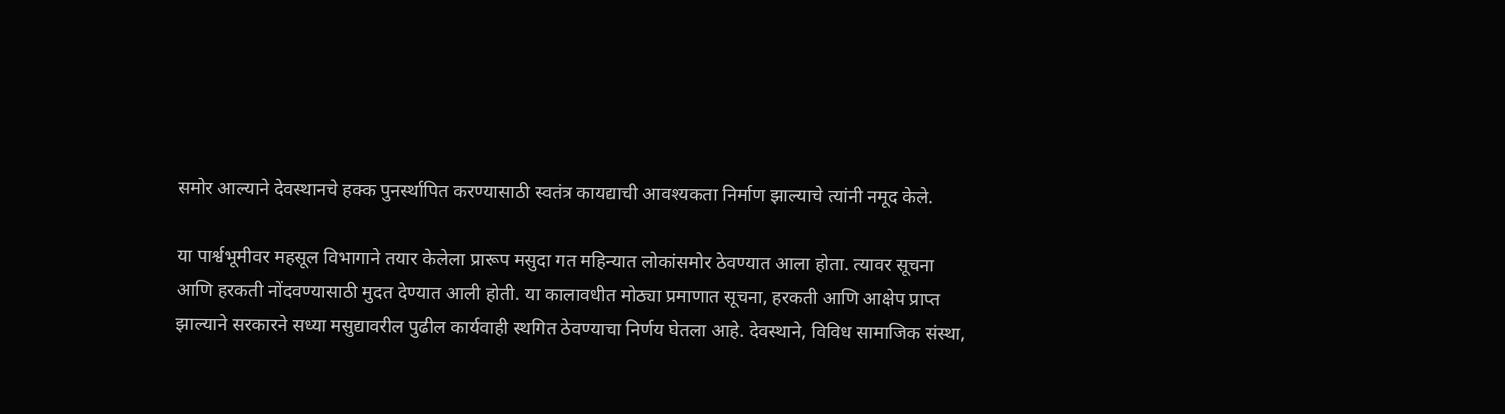समोर आल्याने देवस्थानचे हक्क पुनर्स्थापित करण्यासाठी स्वतंत्र कायद्याची आवश्यकता निर्माण झाल्याचे त्यांनी नमूद केले.

या पार्श्वभूमीवर महसूल विभागाने तयार केलेला प्रारूप मसुदा गत महिन्यात लोकांसमोर ठेवण्यात आला होता. त्यावर सूचना आणि हरकती नोंदवण्यासाठी मुदत देण्यात आली होती. या कालावधीत मोठ्या प्रमाणात सूचना, हरकती आणि आक्षेप प्राप्त झाल्याने सरकारने सध्या मसुद्यावरील पुढील कार्यवाही स्थगित ठेवण्याचा निर्णय घेतला आहे. देवस्थाने, विविध सामाजिक संस्था,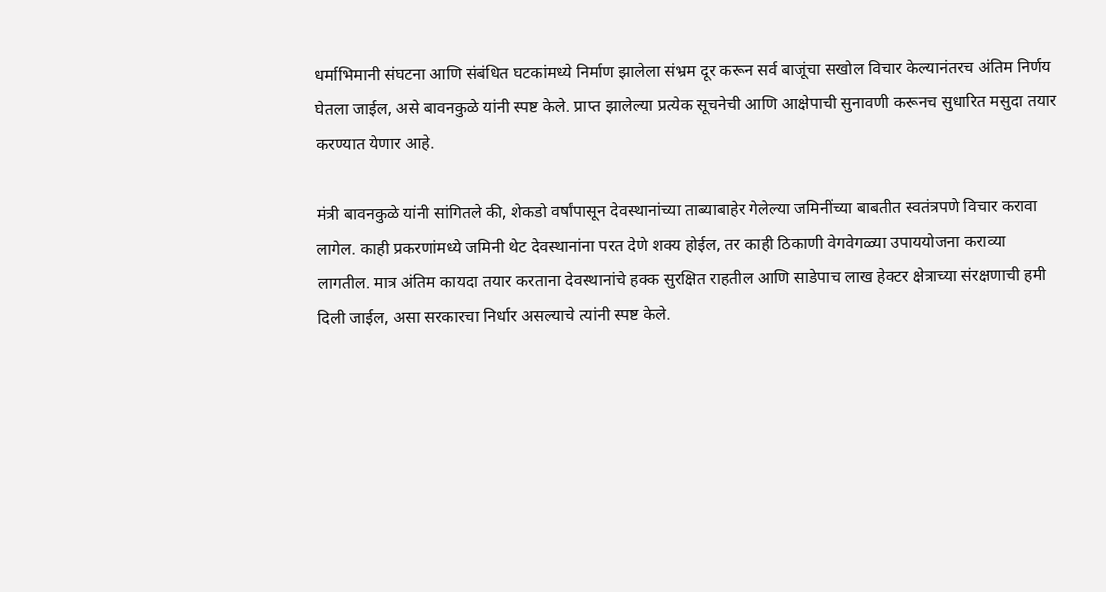धर्माभिमानी संघटना आणि संबंधित घटकांमध्ये निर्माण झालेला संभ्रम दूर करून सर्व बाजूंचा सखोल विचार केल्यानंतरच अंतिम निर्णय घेतला जाईल, असे बावनकुळे यांनी स्पष्ट केले. प्राप्त झालेल्या प्रत्येक सूचनेची आणि आक्षेपाची सुनावणी करूनच सुधारित मसुदा तयार करण्यात येणार आहे.

मंत्री बावनकुळे यांनी सांगितले की, शेकडो वर्षांपासून देवस्थानांच्या ताब्याबाहेर गेलेल्या जमिनींच्या बाबतीत स्वतंत्रपणे विचार करावा लागेल. काही प्रकरणांमध्ये जमिनी थेट देवस्थानांना परत देणे शक्य होईल, तर काही ठिकाणी वेगवेगळ्या उपाययोजना कराव्या लागतील. मात्र अंतिम कायदा तयार करताना देवस्थानांचे हक्क सुरक्षित राहतील आणि साडेपाच लाख हेक्टर क्षेत्राच्या संरक्षणाची हमी दिली जाईल, असा सरकारचा निर्धार असल्याचे त्यांनी स्पष्ट केले.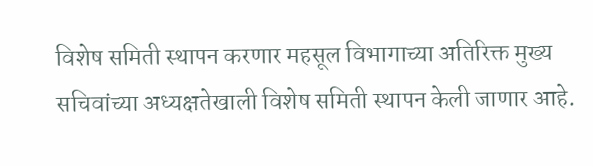विशेष समिती स्थापन करणार महसूल विभागाच्या अतिरिक्त मुख्य सचिवांच्या अध्यक्षतेखाली विशेष समिती स्थापन केली जाणार आहे.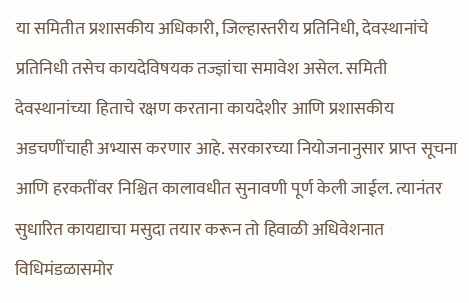या समितीत प्रशासकीय अधिकारी, जिल्हास्तरीय प्रतिनिधी, देवस्थानांचे प्रतिनिधी तसेच कायदेविषयक तज्ज्ञांचा समावेश असेल. समिती देवस्थानांच्या हिताचे रक्षण करताना कायदेशीर आणि प्रशासकीय अडचणींचाही अभ्यास करणार आहे. सरकारच्या नियोजनानुसार प्राप्त सूचना आणि हरकतींवर निश्चित कालावधीत सुनावणी पूर्ण केली जाईल. त्यानंतर सुधारित कायद्याचा मसुदा तयार करून तो हिवाळी अधिवेशनात विधिमंडळासमोर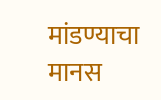मांडण्याचा मानस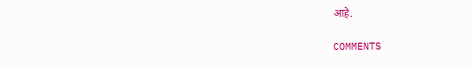आहे.

COMMENTS